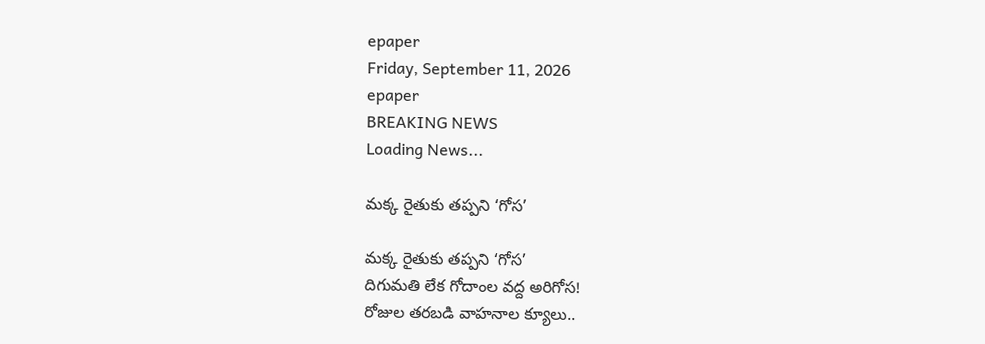epaper
Friday, September 11, 2026
epaper
BREAKING NEWS
Loading News...

మక్క రైతుకు తప్పని ‘గోస’

మక్క రైతుకు తప్పని ‘గోస’
దిగుమతి లేక‌ గోదాంల వ‌ద్ద అరిగోస!
రోజుల తరబడి వాహనాల క్యూలు..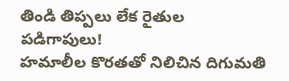తిండి తిప్పలు లేక రైతుల పడిగాపులు!
హమాలీల కొరతతో నిలిచిన దిగుమతి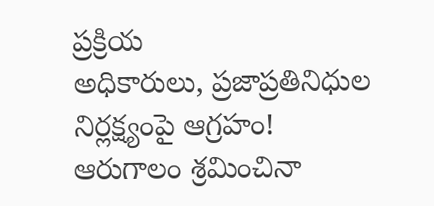ప్రక్రియ
అధికారులు, ప్రజాప్రతినిధుల నిర్లక్ష్యంపై ఆగ్రహం!
ఆరుగాలం శ్రమించినా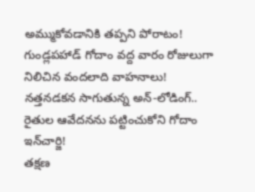అమ్ముకోవడానికి తప్పని పోరాటం!
గుండ్లపహాడ్ గోదాం వద్ద వారం రోజులుగా నిలిచిన వందలాది వాహనాలు!
నత్తనడకన సాగుతున్న అన్-లోడింగ్..
రైతుల ఆవేదనను పట్టించుకోని గోదాం ఇన్‌చార్జి!
తక్షణ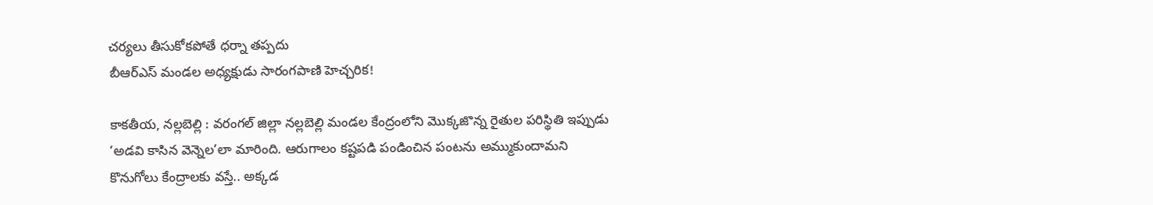చర్యలు తీసుకోకపోతే ధర్నా తప్పదు
బీఆర్ఎస్ మండల అధ్యక్షుడు సారంగపాణి హెచ్చరిక!

కాక‌తీయ‌, న‌ల్లబెల్లి : వ‌రంగ‌ల్ జిల్లా నల్లబెల్లి మండల కేంద్రంలోని మొక్కజొన్న రైతుల పరిస్థితి ఇప్పుడు ‘అడవి కాసిన వెన్నెల’లా మారింది. ఆరుగాలం కష్టపడి పండించిన పంటను అమ్ముకుందామని కొనుగోలు కేంద్రాలకు వస్తే.. అక్కడ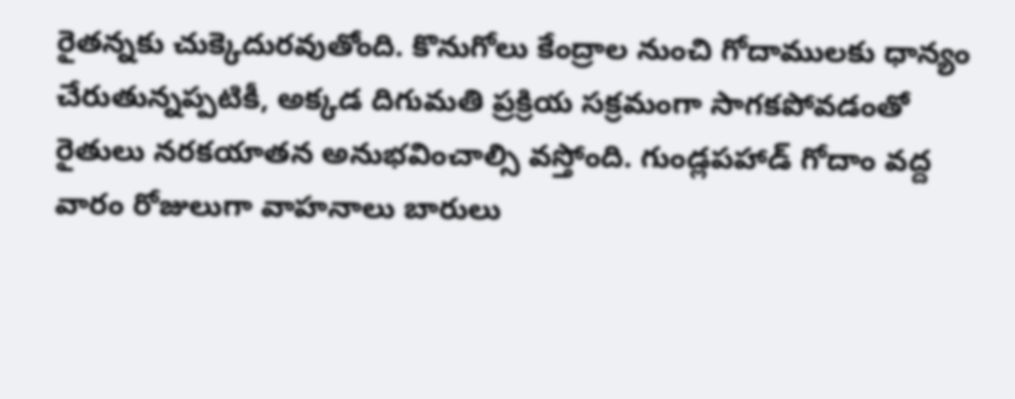రైతన్నకు చుక్కెదురవుతోంది. కొనుగోలు కేంద్రాల నుంచి గోదాములకు ధాన్యం చేరుతున్నప్పటికీ, అక్కడ దిగుమతి ప్రక్రియ సక్రమంగా సాగకపోవడంతో రైతులు నరకయాతన అనుభవించాల్సి వస్తోంది. గుండ్లపహాడ్ గోదాం వద్ద వారం రోజులుగా వాహనాలు బారులు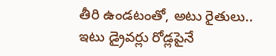తీరి ఉండటంతో, అటు రైతులు.. ఇటు డ్రైవర్లు రోడ్లపైనే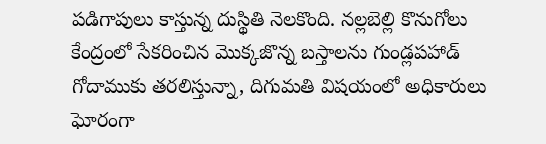పడిగాపులు కాస్తున్న దుస్థితి నెలకొంది. నల్లబెల్లి కొనుగోలు కేంద్రంలో సేకరించిన మొక్కజొన్న బస్తాలను గుండ్లపహాడ్ గోదాముకు తరలిస్తున్నా, దిగుమతి విషయంలో అధికారులు ఘోరంగా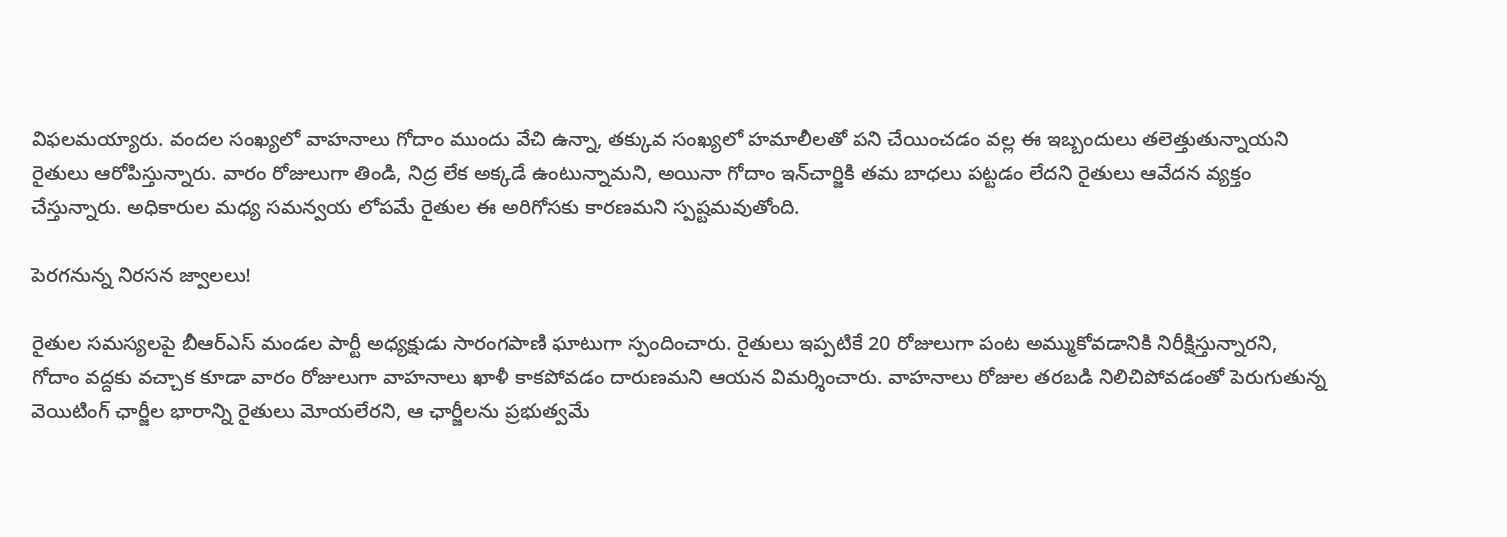విఫలమయ్యారు. వందల సంఖ్యలో వాహనాలు గోదాం ముందు వేచి ఉన్నా, తక్కువ సంఖ్యలో హమాలీలతో పని చేయించడం వల్ల ఈ ఇబ్బందులు తలెత్తుతున్నాయని రైతులు ఆరోపిస్తున్నారు. వారం రోజులుగా తిండి, నిద్ర లేక అక్కడే ఉంటున్నామని, అయినా గోదాం ఇన్‌చార్జికి తమ బాధలు పట్టడం లేదని రైతులు ఆవేదన వ్యక్తం చేస్తున్నారు. అధికారుల మధ్య సమన్వయ లోపమే రైతుల ఈ అరిగోసకు కారణమని స్పష్టమవుతోంది.

పెరగనున్న నిరసన జ్వాలలు!

రైతుల సమస్యలపై బీఆర్ఎస్ మండల పార్టీ అధ్యక్షుడు సారంగపాణి ఘాటుగా స్పందించారు. రైతులు ఇప్పటికే 20 రోజులుగా పంట అమ్ముకోవడానికి నిరీక్షిస్తున్నారని, గోదాం వద్దకు వచ్చాక కూడా వారం రోజులుగా వాహనాలు ఖాళీ కాకపోవడం దారుణమని ఆయన విమర్శించారు. వాహనాలు రోజుల తరబడి నిలిచిపోవడంతో పెరుగుతున్న వెయిటింగ్ ఛార్జీల భారాన్ని రైతులు మోయలేరని, ఆ ఛార్జీలను ప్రభుత్వమే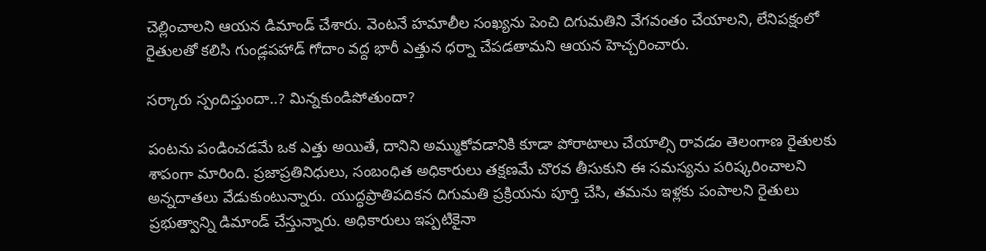చెల్లించాలని ఆయన డిమాండ్ చేశారు. వెంటనే హమాలీల సంఖ్యను పెంచి దిగుమతిని వేగవంతం చేయాలని, లేనిపక్షంలో రైతులతో కలిసి గుండ్లపహాడ్ గోదాం వద్ద భారీ ఎత్తున ధర్నా చేపడతామని ఆయన హెచ్చరించారు.

సర్కారు స్పందిస్తుందా..? మిన్నకుండిపోతుందా?

పంటను పండించడమే ఒక ఎత్తు అయితే, దానిని అమ్ముకోవడానికి కూడా పోరాటాలు చేయాల్సి రావడం తెలంగాణ రైతులకు శాపంగా మారింది. ప్రజాప్రతినిధులు, సంబంధిత అధికారులు తక్షణమే చొరవ తీసుకుని ఈ సమస్యను పరిష్కరించాలని అన్నదాతలు వేడుకుంటున్నారు. యుద్ధప్రాతిపదికన దిగుమతి ప్రక్రియను పూర్తి చేసి, తమను ఇళ్లకు పంపాలని రైతులు ప్రభుత్వాన్ని డిమాండ్ చేస్తున్నారు. అధికారులు ఇప్పటికైనా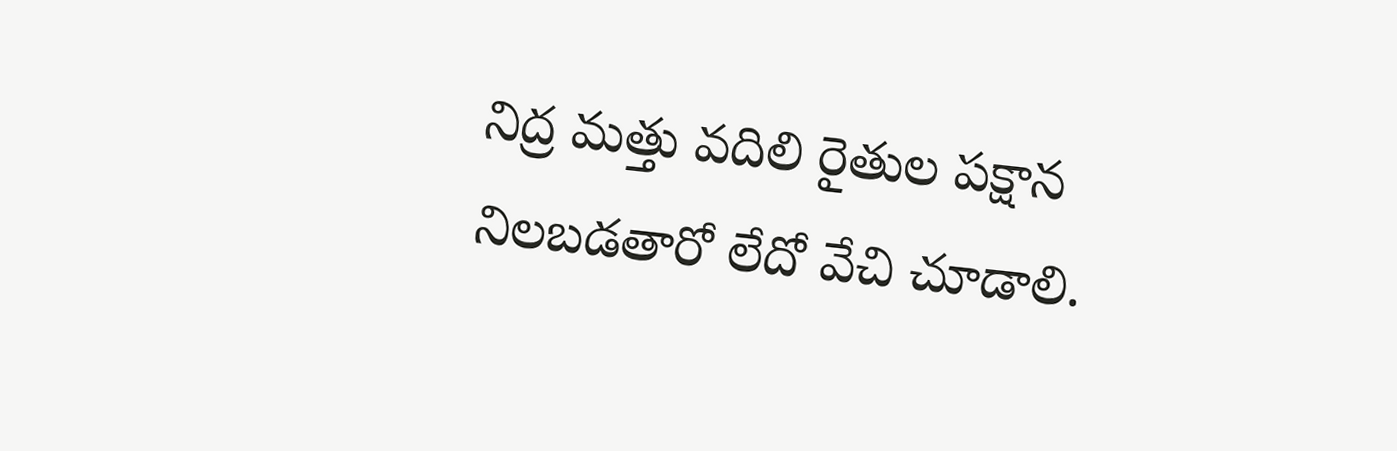నిద్ర మత్తు వదిలి రైతుల పక్షాన నిలబడతారో లేదో వేచి చూడాలి.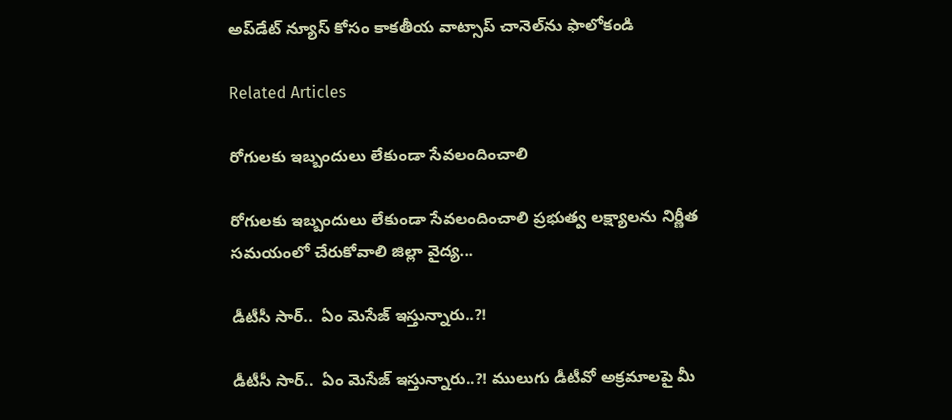అప్‌డేట్ న్యూస్ కోసం కాక‌తీయ వాట్సాప్ చానెల్‌ను ఫాలోకండి

Related Articles

రోగులకు ఇబ్బందులు లేకుండా సేవలందించాలి

రోగులకు ఇబ్బందులు లేకుండా సేవలందించాలి ప్రభుత్వ లక్ష్యాలను నిర్ణీత సమయంలో చేరుకోవాలి జిల్లా వైద్య...

డీటీసీ సార్‌..  ఏం మెసేజ్ ఇస్తున్నారు..?!

డీటీసీ సార్‌..  ఏం మెసేజ్ ఇస్తున్నారు..?! ములుగు డీటీవో అక్ర‌మాల‌పై మీ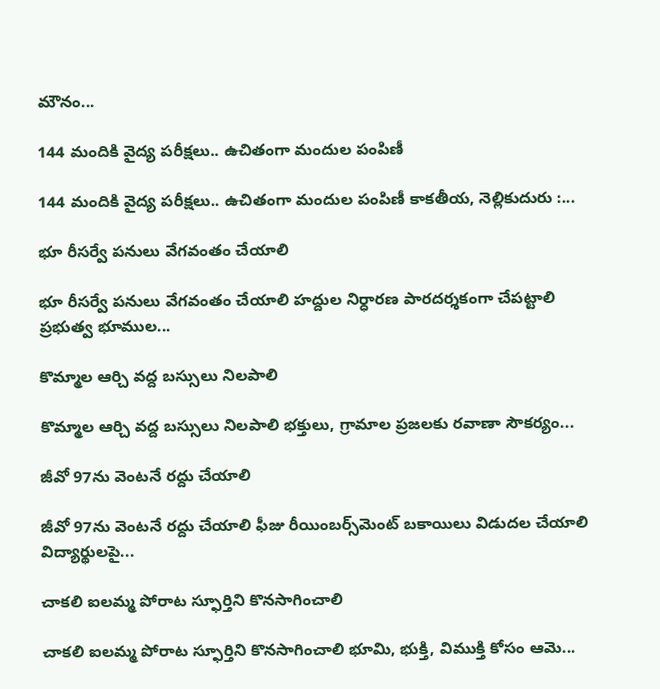మౌనం...

144 మందికి వైద్య పరీక్షలు.. ఉచితంగా మందుల పంపిణీ

144 మందికి వైద్య పరీక్షలు.. ఉచితంగా మందుల పంపిణీ కాకతీయ, నెల్లికుదురు :...

భూ రీసర్వే పనులు వేగవంతం చేయాలి

భూ రీసర్వే పనులు వేగవంతం చేయాలి హద్దుల నిర్ధారణ పారదర్శకంగా చేపట్టాలి ప్రభుత్వ భూముల...

కొమ్మాల ఆర్చి వద్ద బస్సులు నిలపాలి

కొమ్మాల ఆర్చి వద్ద బస్సులు నిలపాలి భక్తులు, గ్రామాల ప్రజలకు రవాణా సౌకర్యం...

జీవో 97ను వెంటనే రద్దు చేయాలి

జీవో 97ను వెంటనే రద్దు చేయాలి ఫీజు రీయింబర్స్‌మెంట్‌ బకాయిలు విడుదల చేయాలి విద్యార్థులపై...

చాకలి ఐలమ్మ పోరాట స్ఫూర్తిని కొనసాగించాలి

చాకలి ఐలమ్మ పోరాట స్ఫూర్తిని కొనసాగించాలి భూమి, భుక్తి, విముక్తి కోసం ఆమె...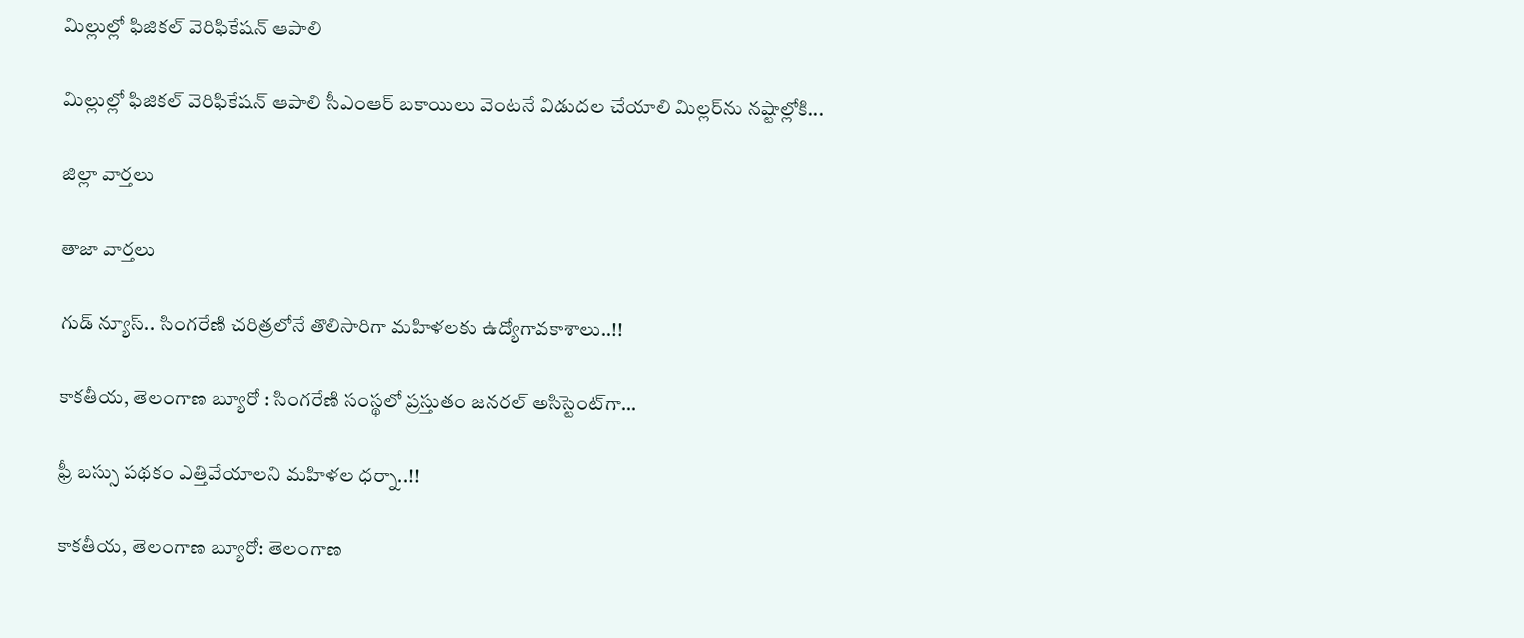మిల్లుల్లో ఫిజికల్‌ వెరిఫికేషన్ ఆపాలి

మిల్లుల్లో ఫిజికల్‌ వెరిఫికేషన్ ఆపాలి సీఎంఆర్‌ బకాయిలు వెంటనే విడుదల చేయాలి మిల్లర్‌ను నష్టాల్లోకి...

జిల్లా వార్త‌లు

తాజా వార్త‌లు

గుడ్ న్యూస్.. సింగరేణి చరిత్రలోనే తొలిసారిగా మ‌హిళ‌ల‌కు ఉద్యోగావ‌కాశాలు..!!

కాక‌తీయ‌, తెలంగాణ బ్యూరో : సింగరేణి సంస్థలో ప్రస్తుతం జనరల్ అసిస్టెంట్‌గా...

ఫ్రీ బస్సు పథకం ఎత్తివేయాలని మహిళల ధర్నా..!!

కాకతీయ, తెలంగాణ బ్యూరో: తెలంగాణ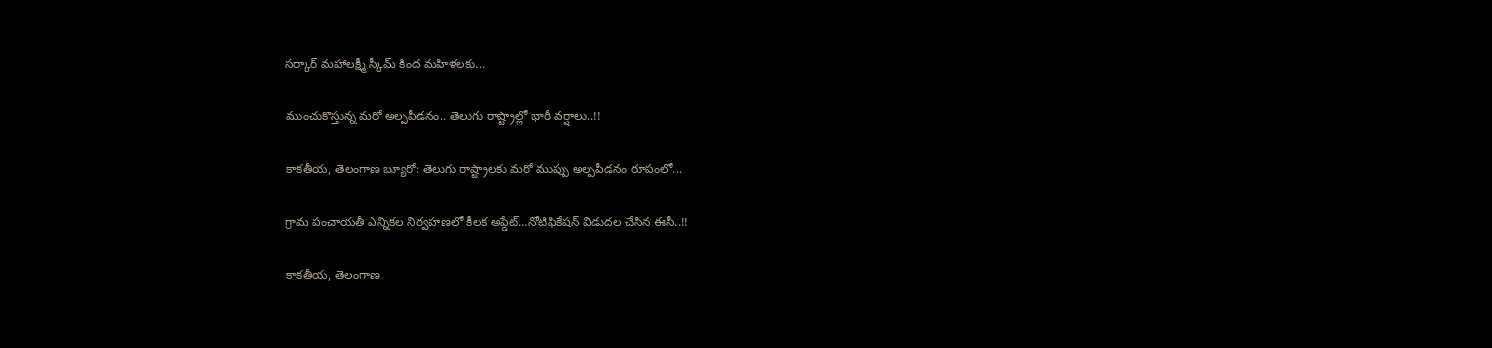సర్కార్ మహాలక్ష్మీ స్కీమ్ కింద మహిళలకు...

ముంచుకొస్తున్న మరో అల్పపీడనం.. తెలుగు రాష్ట్రాల్లో భారీ వర్షాలు..!!

కాకతీయ, తెలంగాణ బ్యూరో: తెలుగు రాష్ట్రాలకు మరో ముప్పు అల్పపీడనం రూపంలో...

గ్రామ పంచాయ‌తీ ఎన్నిక‌ల నిర్వ‌హ‌ణ‌లో కీల‌క అప్డేట్‌…నోటిఫికేషన్ విడుదల చేసిన ఈసీ..!!

కాకతీయ, తెలంగాణ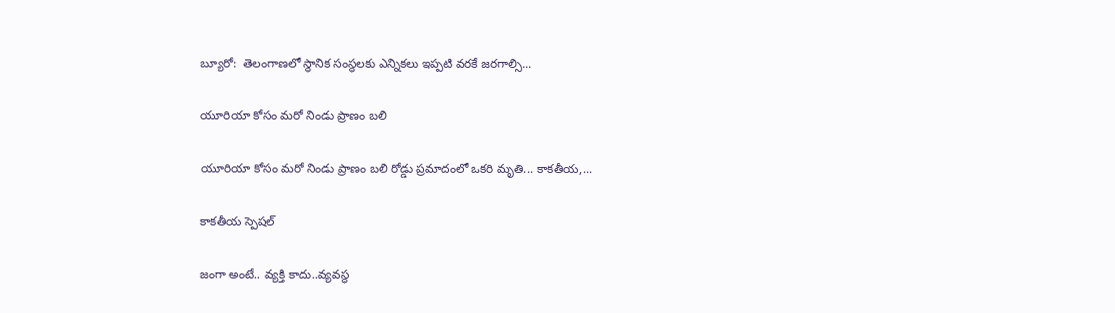బ్యూరో:  తెలంగాణలో స్థానిక సంస్థలకు ఎన్నికలు ఇప్పటి వరకే జరగాల్సి...

యూరియా కోసం మరో నిండు ప్రాణం బలి

యూరియా కోసం మరో నిండు ప్రాణం బలి రోడ్డు ప్రమాదంలో ఒకరి మృతి... కాకతీయ,...

కాక‌తీయ స్పెష‌ల్‌

జంగా అంటే.. వ్య‌క్తి కాదు..వ్య‌వస్థ‌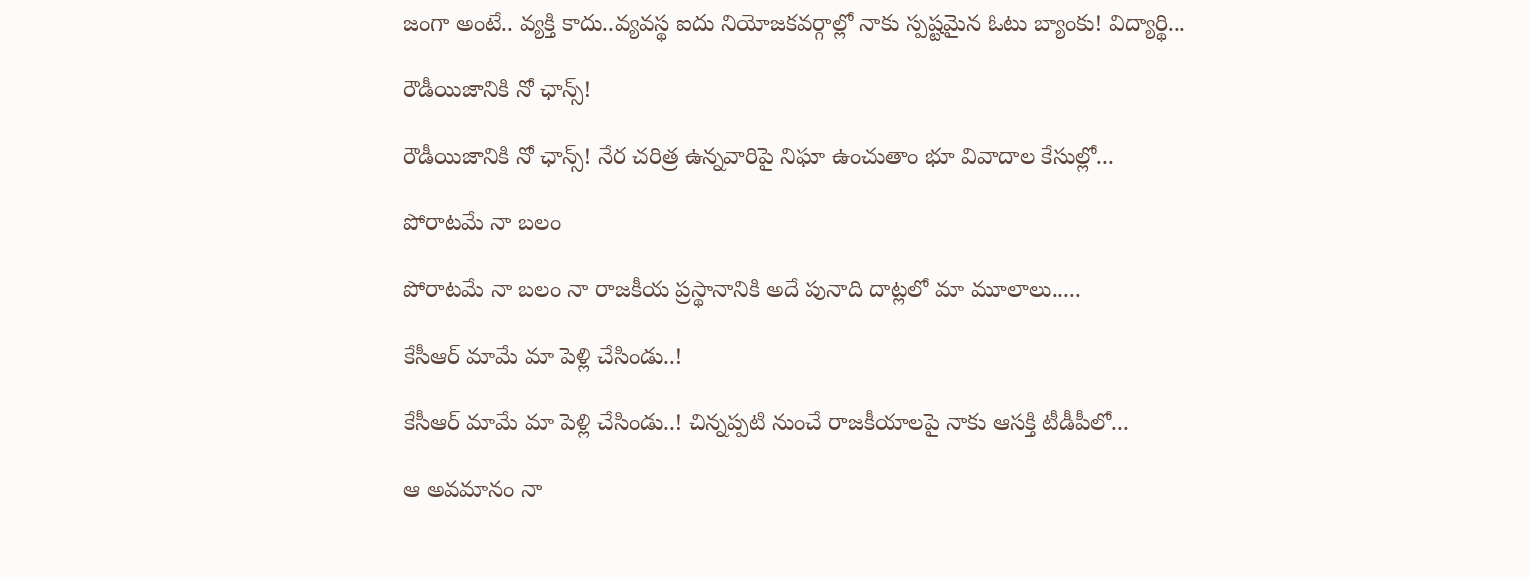జంగా అంటే.. వ్య‌క్తి కాదు..వ్య‌వస్థ‌ ఐదు నియోజ‌క‌వ‌ర్గాల్లో నాకు స్ప‌ష్ట‌మైన ఓటు బ్యాంకు! విద్యార్థి...

రౌడీయిజానికి నో ఛాన్స్‌!

రౌడీయిజానికి నో ఛాన్స్‌! నేర చరిత్ర ఉన్న‌వారిపై నిఘా ఉంచుతాం భూ వివాదాల కేసుల్లో...

పోరాటమే నా బలం

పోరాటమే నా బలం నా రాజకీయ ప్రస్థానానికి అదే పునాది దాట్లలో మా మూలాలు.....

కేసీఆర్‌ మామే మా పెళ్లి చేసిండు..!

కేసీఆర్‌ మామే మా పెళ్లి చేసిండు..! చిన్నప్ప‌టి నుంచే రాజకీయాలపై నాకు ఆసక్తి టీడీపీలో...

ఆ అవమానం నా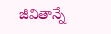జీవితాన్నే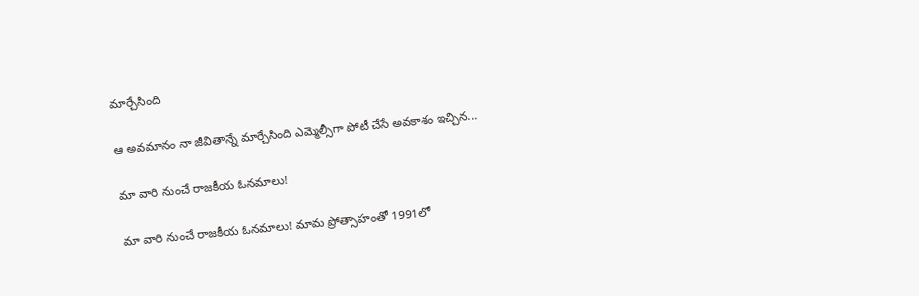మార్చేసింది

ఆ అవమానం నా జీవితాన్నే మార్చేసింది ఎమ్మెల్సీగా పోటీ చేసే అవ‌కాశం ఇచ్చిన...

మా వారి నుంచే రాజకీయ ఓనమాలు!

మా వారి నుంచే రాజకీయ ఓనమాలు! మామ ప్రోత్సాహంతో 1991లో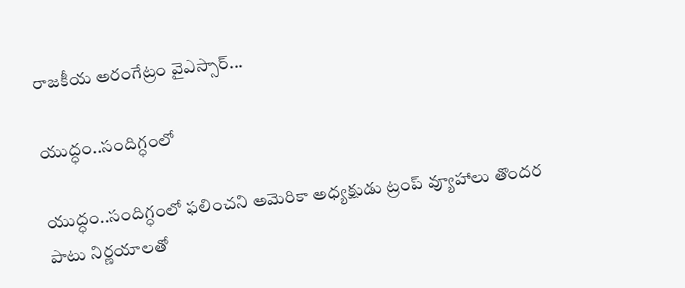రాజకీయ అరంగేట్రం వైఎస్సార్‌...

యుద్ధం..సందిగ్ధంలో

యుద్ధం..సందిగ్ధంలో ఫ‌లించని అమెరికా అధ్య‌క్షుడు ట్రంప్ వ్యూహాలు తొంద‌ర పాటు నిర్ణ‌యాల‌తో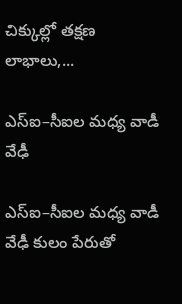చిక్కుల్లో తక్షణ లాభాలు,...

ఎస్ఐ–సీఐల మ‌ధ్య వాడీ వేఢీ

ఎస్ఐ–సీఐల మ‌ధ్య వాడీ వేఢీ కులం పేరుతో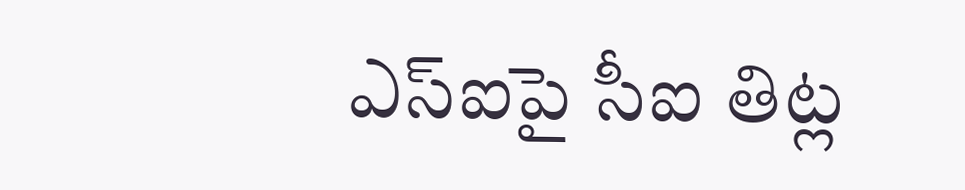ఎస్ఐపై సీఐ తిట్ల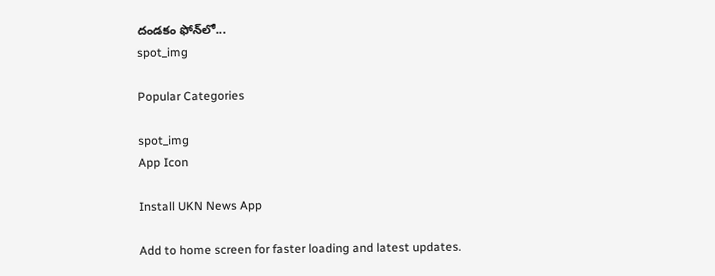దండ‌కం ఫోన్‌లో...
spot_img

Popular Categories

spot_img
App Icon

Install UKN News App

Add to home screen for faster loading and latest updates.